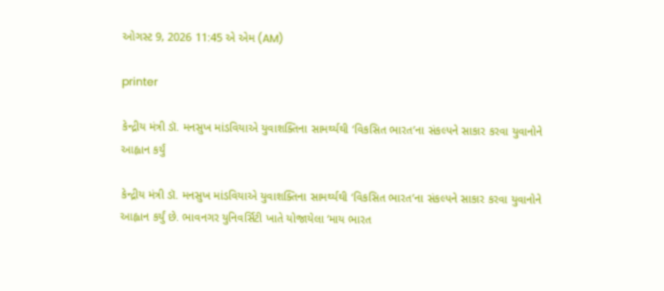ઓગસ્ટ 9, 2026 11:45 એ એમ (AM)

printer

કેન્દ્રીય મંત્રી ડૉ. મનસુખ માંડવિયાએ યુવાશક્તિના સામર્થ્યથી ‘વિકસિત ભારત’ના સંકલ્પને સાકાર કરવા યુવાનોને આહ્વાન કર્યું

કેન્દ્રીય મંત્રી ડૉ. મનસુખ માંડવિયાએ યુવાશક્તિના સામર્થ્યથી ‘વિકસિત ભારત’ના સંકલ્પને સાકાર કરવા યુવાનોને આહ્વાન કર્યું છે. ભાવનગર યુનિવર્સિટી ખાતે યોજાયેલા ‘માય ભારત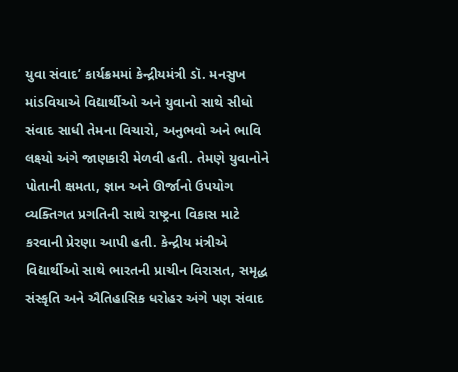યુવા સંવાદ’ કાર્યક્રમમાં કેન્દ્રીયમંત્રી ડૉ. મનસુખ માંડવિયાએ વિદ્યાર્થીઓ અને યુવાનો સાથે સીધો સંવાદ સાધી તેમના વિચારો, અનુભવો અને ભાવિ લક્ષ્યો અંગે જાણકારી મેળવી હતી. તેમણે યુવાનોને પોતાની ક્ષમતા, જ્ઞાન અને ઊર્જાનો ઉપયોગ વ્યક્તિગત પ્રગતિની સાથે રાષ્ટ્રના વિકાસ માટે કરવાની પ્રેરણા આપી હતી. કેન્દ્રીય મંત્રીએ વિદ્યાર્થીઓ સાથે ભારતની પ્રાચીન વિરાસત, સમૃદ્ધ સંસ્કૃતિ અને ઐતિહાસિક ધરોહર અંગે પણ સંવાદ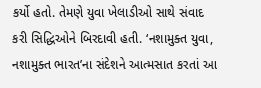કર્યો હતો. તેમણે યુવા ખેલાડીઓ સાથે સંવાદ કરી સિદ્ધિઓને બિરદાવી હતી. ‘નશામુક્ત યુવા, નશામુક્ત ભારત’ના સંદેશને આત્મસાત કરતાં આ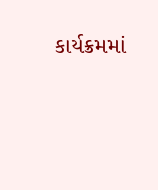કાર્યક્રમમાં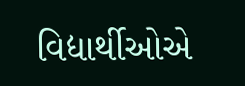વિદ્યાર્થીઓએ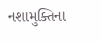નશામુક્તિના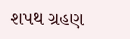શપથ ગ્રહણ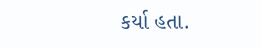કર્યા હતા.